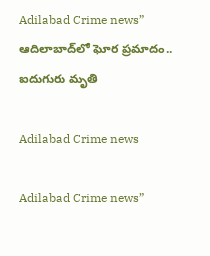Adilabad Crime news” ఆదిలాబాద్‌లో ఘోర ప్ర‌మాదం.. ఐదుగురు మృతి

Adilabad Crime news

Adilabad Crime news”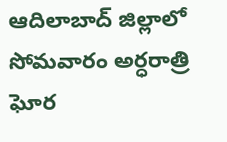ఆదిలాబాద్ జిల్లాలో సోమ‌వారం అర్ధ‌రాత్రి ఘోర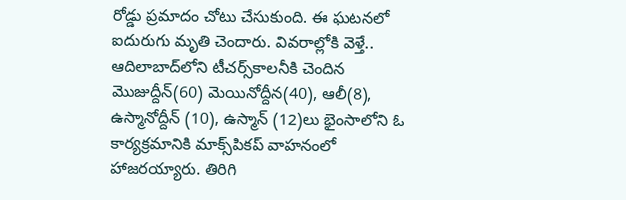రోడ్డు ప్ర‌మాదం చోటు చేసుకుంది. ఈ ఘ‌ట‌న‌లో ఐదురుగు మృతి చెందారు. వివరాల్లోకి వెళ్తే.. ఆదిలాబాద్‌లోని టీచ‌ర్స్‌కాల‌నీకి చెందిన మొజుద్దీన్‌(60) మెయినోద్దీన(40), ఆలీ(8), ఉస్మానోద్దీన్ (10), ఉస్మాన్ (12)లు భైంసాలోని ఓ కార్య‌క్ర‌మానికి మాక్స్‌పిక‌ప్ వాహ‌నంలో హాజ‌ర‌య్యారు. తిరిగి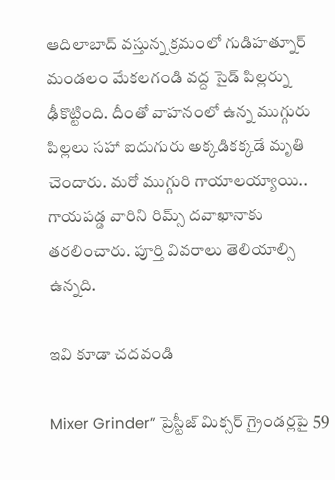ఆదిలాబాద్ వ‌స్తున్న క్ర‌మంలో గుడిహ‌త్నూర్ మండ‌లం మేక‌ల‌గండి వ‌ద్ద సైడ్ పిల్ల‌ర్ను ఢీకొట్టింది. దీంతో వాహ‌నంలో ఉన్న ముగ్గురు పిల్లలు స‌హా ఐదుగురు అక్క‌డిక‌క్క‌డే మృతి చెందారు. మ‌రో ముగ్గురి గాయాల‌య్యాయి.. గాయ‌ప‌డ్డ వారిని రిమ్స్ ద‌వాఖానాకు త‌ర‌లించారు. పూర్తి వివ‌రాలు తెలియాల్సి ఉన్న‌ది.

ఇవి కూడా చ‌ద‌వండి

Mixer Grinder” ప్రెస్టీజ్ మిక్స‌ర్ గ్రైండ‌ర్ల‌పై 59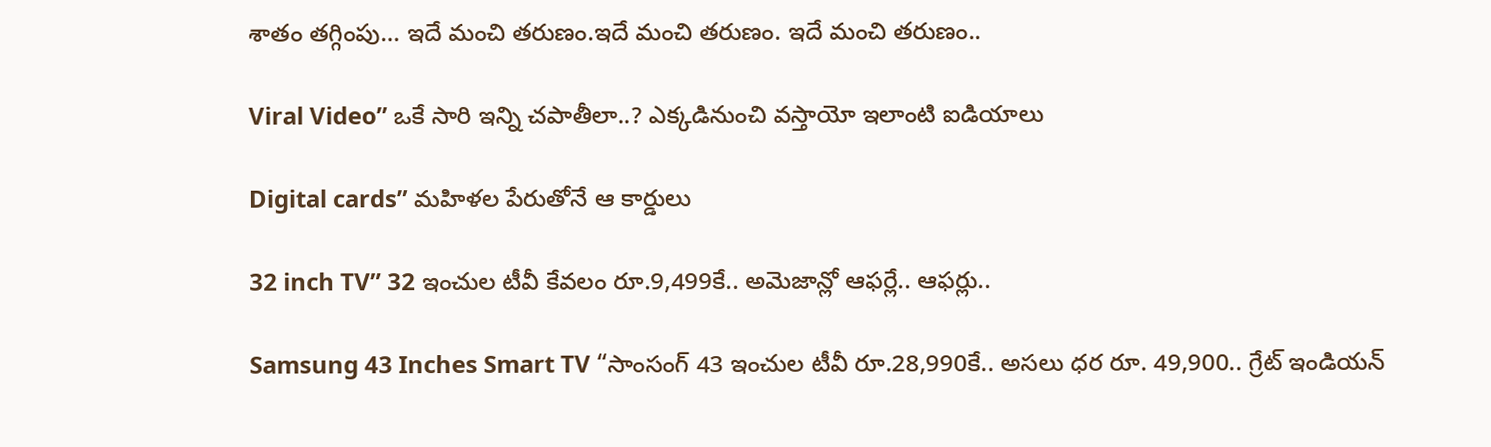శాతం త‌గ్గింపు… ఇదే మంచి తరుణం.ఇదే మంచి తరుణం. ఇదే మంచి తరుణం..

Viral Video” ఒకే సారి ఇన్ని చ‌పాతీలా..? ఎక్క‌డినుంచి వ‌స్తాయో ఇలాంటి ఐడియాలు

Digital cards” మహిళల పేరుతోనే ఆ కార్డులు

32 inch TV” 32 ఇంచుల టీవీ కేవ‌లం రూ.9,499కే.. అమెజాన్లో ఆఫ‌ర్లే.. ఆఫ‌ర్లు..

Samsung 43 Inches Smart TV “సాంసంగ్ 43 ఇంచుల టీవీ రూ.28,990కే.. అస‌లు ధ‌ర రూ. 49,900.. గ్రేట్ ఇండియ‌న్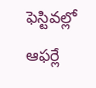ఫెస్టివ‌ల్లో ఆఫ‌ర్లే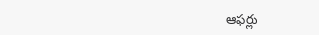ఆఫ‌ర్లు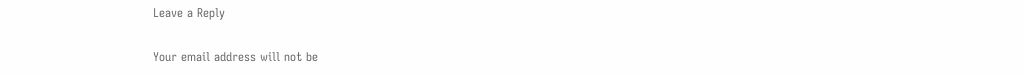Leave a Reply

Your email address will not be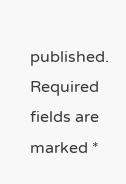published. Required fields are marked *